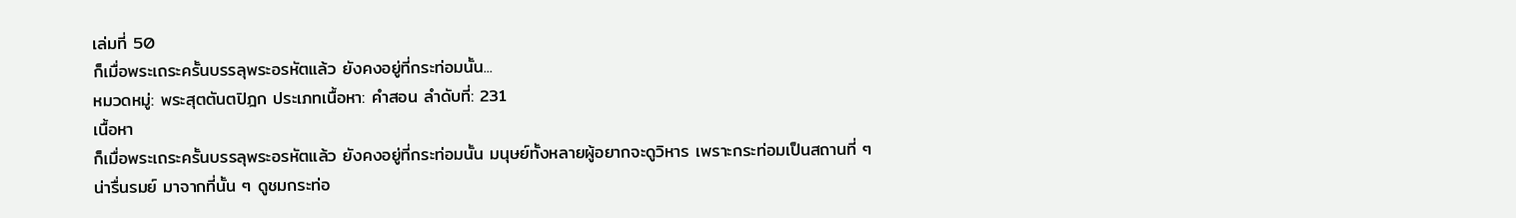เล่มที่ 50
ก็เมื่อพระเถระครั้นบรรลุพระอรหัตแล้ว ยังคงอยู่ที่กระท่อมนั้น...
หมวดหมู่: พระสุตตันตปิฎก ประเภทเนื้อหา: คำสอน ลำดับที่: 231
เนื้อหา
ก็เมื่อพระเถระครั้นบรรลุพระอรหัตแล้ว ยังคงอยู่ที่กระท่อมนั้น มนุษย์ทั้งหลายผู้อยากจะดูวิหาร เพราะกระท่อมเป็นสถานที่ ๆ น่ารื่นรมย์ มาจากที่นั้น ๆ ดูชมกระท่อ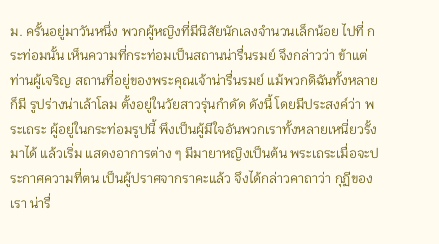ม. ครั้นอยู่มาวันหนึ่ง พวกผู้หญิงที่มีนิสัยนักเลงจำนวนเล็กน้อย ไปที่ กระท่อมนั้น เห็นความที่กระท่อมเป็นสถานน่ารื่นรมย์ จึงกล่าวว่า ข้าแต่ ท่านผู้เจริญ สถานที่อยู่ของพระคุณเจ้าน่ารื่นรมย์ แม้พวกดิฉันทั้งหลาย ก็มี รูปร่างน่าเล้าโลม ตั้งอยู่ในวัยสาวรุ่นกำดัด ดังนี้ โดยมีประสงค์ว่า พระเถระ ผู้อยู่ในกระท่อมรูปนี้ พึงเป็นผู้มีใจอันพวกเราทั้งหลายเหนี่ยวรั้งมาได้ แล้วเริ่ม แสดงอาการต่าง ๆ มีมายาหญิงเป็นต้น พระเถระเมื่อจะประกาศความที่ตน เป็นผู้ปราศจากราคะแล้ว จึงได้กล่าวคาถาว่า กุฏีของเรา น่ารื่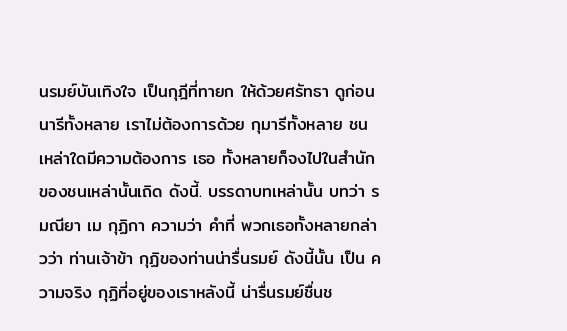นรมย์บันเทิงใจ เป็นกุฎีที่ทายก ให้ด้วยศรัทธา ดูก่อนนารีทั้งหลาย เราไม่ต้องการด้วย กุมารีทั้งหลาย ชนเหล่าใดมีความต้องการ เธอ ทั้งหลายก็จงไปในสำนักของชนเหล่านั้นเถิด ดังนี้. บรรดาบทเหล่านั้น บทว่า รมณียา เม กุฏิกา ความว่า คำที่ พวกเธอทั้งหลายกล่าวว่า ท่านเจ้าข้า กุฏิของท่านน่ารื่นรมย์ ดังนี้นั้น เป็น ความจริง กุฏิที่อยู่ของเราหลังนี้ น่ารื่นรมย์ชื่นช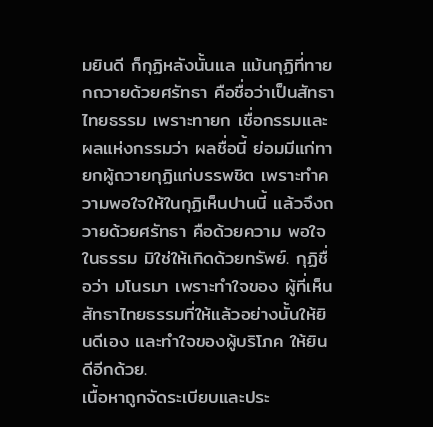มยินดี ก็กุฏิหลังนั้นแล แม้นกุฏิที่ทายกถวายด้วยศรัทธา คือชื่อว่าเป็นสัทธาไทยธรรม เพราะทายก เชื่อกรรมและผลแห่งกรรมว่า ผลชื่อนี้ ย่อมมีแก่ทายกผู้ถวายกุฏิแก่บรรพชิต เพราะทำความพอใจให้ในกุฏิเห็นปานนี้ แล้วจึงถวายด้วยศรัทธา คือด้วยความ พอใจในธรรม มิใช่ให้เกิดด้วยทรัพย์. กุฏิชื่อว่า มโนรมา เพราะทำใจของ ผู้ที่เห็นสัทธาไทยธรรมที่ให้แล้วอย่างนั้นให้ยินดีเอง และทำใจของผู้บริโภค ให้ยินดีอีกด้วย.
เนื้อหาถูกจัดระเบียบและประ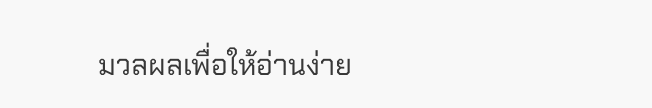มวลผลเพื่อให้อ่านง่าย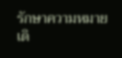รักษาความหมายเดิ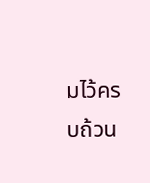มไว้ครบถ้วน